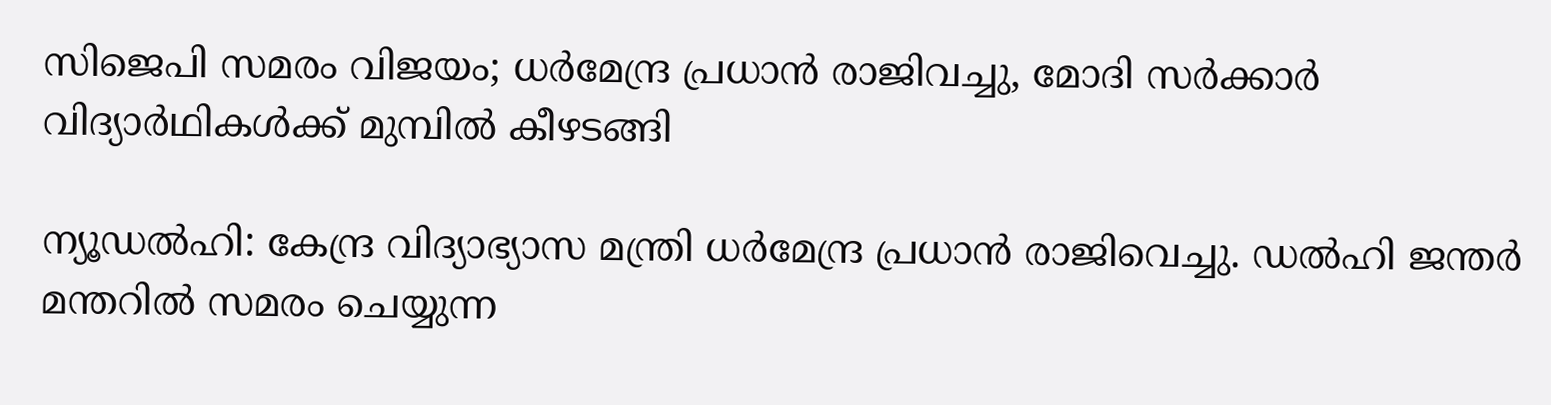സിജെപി സമരം വിജയം; ധര്‍മേന്ദ്ര പ്രധാന്‍ രാജിവച്ചു, മോദി സര്‍ക്കാര്‍ വിദ്യാര്‍ഥികള്‍ക്ക് മുമ്പില്‍ കീഴടങ്ങി

ന്യൂഡല്‍ഹി: കേന്ദ്ര വിദ്യാഭ്യാസ മന്ത്രി ധര്‍മേന്ദ്ര പ്രധാന്‍ രാജിവെച്ചു. ഡല്‍ഹി ജന്തര്‍ മന്തറില്‍ സമരം ചെയ്യുന്ന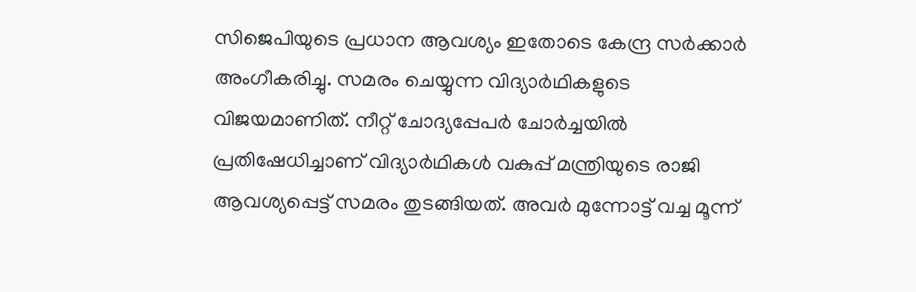സിജെപിയുടെ പ്രധാന ആവശ്യം ഇതോടെ കേന്ദ്ര സര്‍ക്കാര്‍ അംഗീകരിച്ചു. സമരം ചെയ്യുന്ന വിദ്യാര്‍ഥികളുടെ വിജയമാണിത്. നീറ്റ് ചോദ്യപ്പേപര്‍ ചോര്‍ച്ചയില്‍ പ്രതിഷേധിച്ചാണ് വിദ്യാര്‍ഥികള്‍ വകുപ്പ് മന്ത്രിയുടെ രാജി ആവശ്യപ്പെട്ട് സമരം തുടങ്ങിയത്. അവര്‍ മുന്നോട്ട് വച്ച മൂന്ന്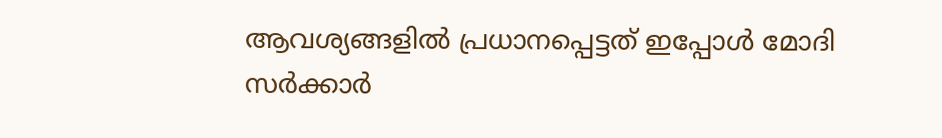ആവശ്യങ്ങളില്‍ പ്രധാനപ്പെട്ടത് ഇപ്പോള്‍ മോദി സര്‍ക്കാര്‍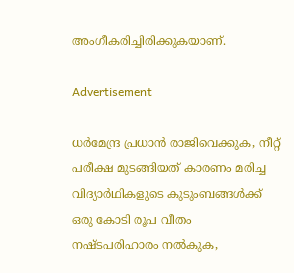അംഗീകരിച്ചിരിക്കുകയാണ്.

Advertisement

ധര്‍മേന്ദ്ര പ്രധാന്‍ രാജിവെക്കുക, നീറ്റ് പരീക്ഷ മുടങ്ങിയത് കാരണം മരിച്ച വിദ്യാര്‍ഥികളുടെ കുടുംബങ്ങള്‍ക്ക് ഒരു കോടി രൂപ വീതം നഷ്ടപരിഹാരം നല്‍കുക,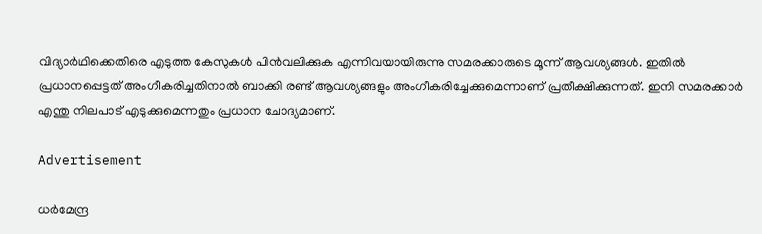വിദ്യാര്‍ഥിക്കെതിരെ എടുത്ത കേസുകള്‍ പിന്‍വലിക്കുക എന്നിവയായിരുന്നു സമരക്കാരുടെ മൂന്ന് ആവശ്യങ്ങള്‍. ഇതില്‍ പ്രധാനപ്പെട്ടത് അംഗീകരിച്ചതിനാല്‍ ബാക്കി രണ്ട് ആവശ്യങ്ങളും അംഗീകരിച്ചേക്കുമെന്നാണ് പ്രതീക്ഷിക്കുന്നത്. ഇനി സമരക്കാര്‍ എന്തു നിലപാട് എടുക്കുമെന്നതും പ്രധാന ചോദ്യമാണ്.

Advertisement

ധര്‍മേന്ദ്ര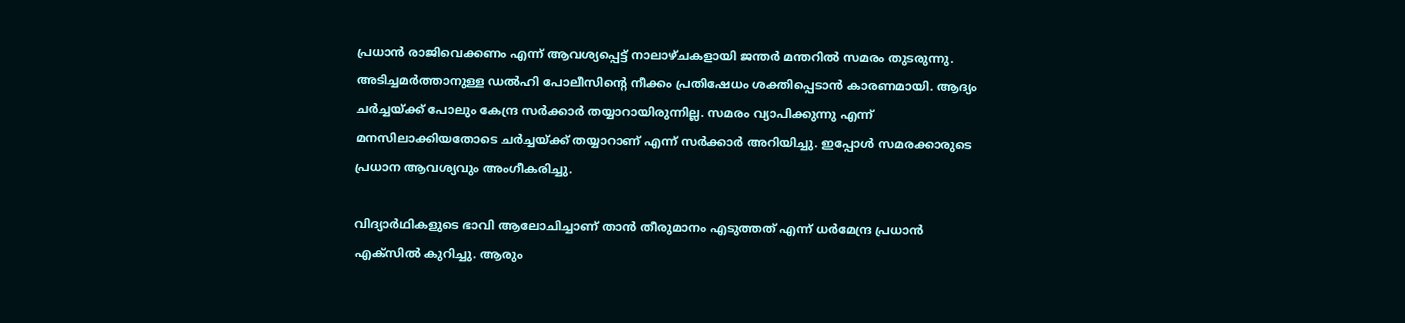പ്രധാന്‍ രാജിവെക്കണം എന്ന് ആവശ്യപ്പെട്ട് നാലാഴ്ചകളായി ജന്തര്‍ മന്തറില്‍ സമരം തുടരുന്നു. അടിച്ചമര്‍ത്താനുള്ള ഡല്‍ഹി പോലീസിന്റെ നീക്കം പ്രതിഷേധം ശക്തിപ്പെടാന്‍ കാരണമായി. ആദ്യം ചര്‍ച്ചയ്ക്ക് പോലും കേന്ദ്ര സര്‍ക്കാര്‍ തയ്യാറായിരുന്നില്ല. സമരം വ്യാപിക്കുന്നു എന്ന് മനസിലാക്കിയതോടെ ചര്‍ച്ചയ്ക്ക് തയ്യാറാണ് എന്ന് സര്‍ക്കാര്‍ അറിയിച്ചു. ഇപ്പോള്‍ സമരക്കാരുടെ പ്രധാന ആവശ്യവും അംഗീകരിച്ചു.

വിദ്യാര്‍ഥികളുടെ ഭാവി ആലോചിച്ചാണ് താന്‍ തീരുമാനം എടുത്തത് എന്ന് ധര്‍മേന്ദ്ര പ്രധാന്‍ എക്‌സില്‍ കുറിച്ചു. ആരും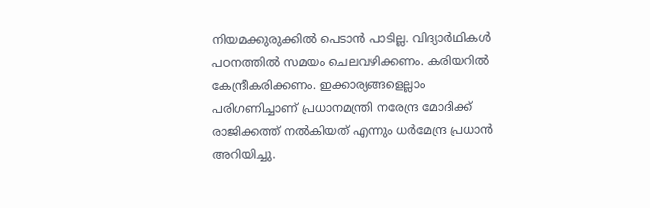നിയമക്കുരുക്കില്‍ പെടാന്‍ പാടില്ല. വിദ്യാര്‍ഥികള്‍ പഠനത്തില്‍ സമയം ചെലവഴിക്കണം. കരിയറില്‍ കേന്ദ്രീകരിക്കണം. ഇക്കാര്യങ്ങളെല്ലാം പരിഗണിച്ചാണ് പ്രധാനമന്ത്രി നരേന്ദ്ര മോദിക്ക് രാജിക്കത്ത് നല്‍കിയത് എന്നും ധര്‍മേന്ദ്ര പ്രധാന്‍ അറിയിച്ചു.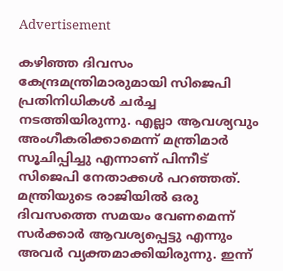Advertisement

കഴിഞ്ഞ ദിവസം കേന്ദ്രമന്ത്രിമാരുമായി സിജെപി പ്രതിനിധികള്‍ ചര്‍ച്ച നടത്തിയിരുന്നു. എല്ലാ ആവശ്യവും അംഗീകരിക്കാമെന്ന് മന്ത്രിമാര്‍ സൂചിപ്പിച്ചു എന്നാണ് പിന്നീട് സിജെപി നേതാക്കള്‍ പറഞ്ഞത്. മന്ത്രിയുടെ രാജിയില്‍ ഒരു ദിവസത്തെ സമയം വേണമെന്ന് സര്‍ക്കാര്‍ ആവശ്യപ്പെട്ടു എന്നും അവര്‍ വ്യക്തമാക്കിയിരുന്നു. ഇന്ന്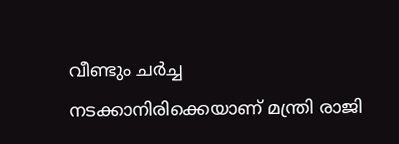വീണ്ടും ചര്‍ച്ച നടക്കാനിരിക്കെയാണ് മന്ത്രി രാജി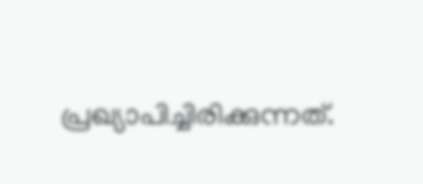പ്രഖ്യാപിച്ചിരിക്കുന്നത്.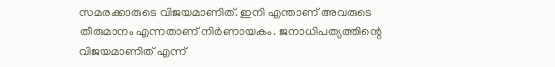സമരക്കാരുടെ വിജയമാണിത്. ഇനി എന്താണ് അവരുടെ തീരുമാനം എന്നതാണ് നിര്‍ണായകം. ജനാധിപത്യത്തിന്റെ വിജയമാണിത് എന്ന്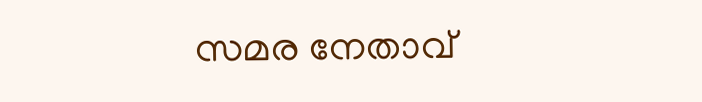സമര നേതാവ്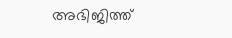അഭിജിത്ത്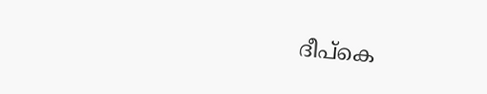ദീപ്‌കെ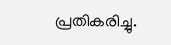പ്രതികരിച്ചു.